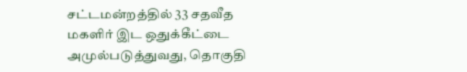சட்டமன்றத்தில் 33 சதவீத மகளிர் இட ஒதுக்கீட்டை அமுல்படுத்துவது, தொகுதி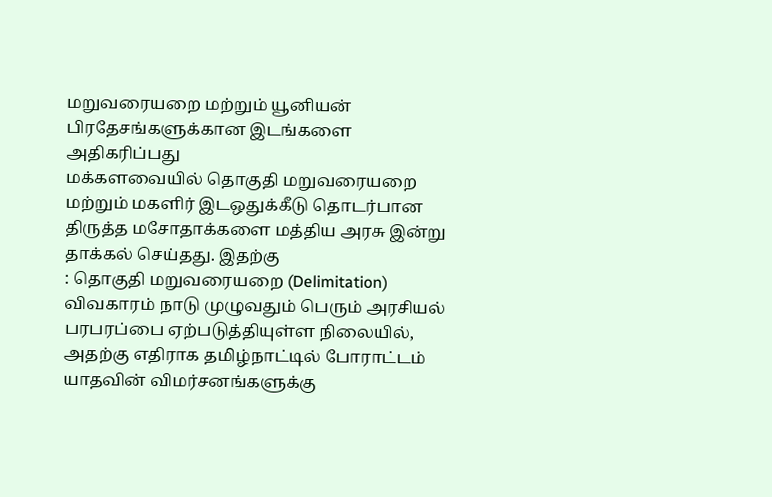மறுவரையறை மற்றும் யூனியன் பிரதேசங்களுக்கான இடங்களை அதிகரிப்பது
மக்களவையில் தொகுதி மறுவரையறை மற்றும் மகளிர் இடஒதுக்கீடு தொடர்பான திருத்த மசோதாக்களை மத்திய அரசு இன்று தாக்கல் செய்தது. இதற்கு
: தொகுதி மறுவரையறை (Delimitation) விவகாரம் நாடு முழுவதும் பெரும் அரசியல் பரபரப்பை ஏற்படுத்தியுள்ள நிலையில், அதற்கு எதிராக தமிழ்நாட்டில் போராட்டம்
யாதவின் விமர்சனங்களுக்கு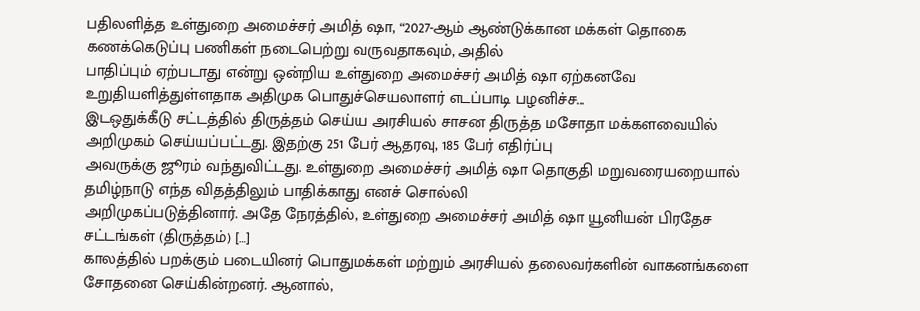பதிலளித்த உள்துறை அமைச்சர் அமித் ஷா, “2027-ஆம் ஆண்டுக்கான மக்கள் தொகை கணக்கெடுப்பு பணிகள் நடைபெற்று வருவதாகவும், அதில்
பாதிப்பும் ஏற்படாது என்று ஒன்றிய உள்துறை அமைச்சர் அமித் ஷா ஏற்கனவே உறுதியளித்துள்ளதாக அதிமுக பொதுச்செயலாளர் எடப்பாடி பழனிச்ச...
இடஒதுக்கீடு சட்டத்தில் திருத்தம் செய்ய அரசியல் சாசன திருத்த மசோதா மக்களவையில் அறிமுகம் செய்யப்பட்டது. இதற்கு 251 பேர் ஆதரவு, 185 பேர் எதிர்ப்பு
அவருக்கு ஜூரம் வந்துவிட்டது. உள்துறை அமைச்சர் அமித் ஷா தொகுதி மறுவரையறையால் தமிழ்நாடு எந்த விதத்திலும் பாதிக்காது எனச் சொல்லி
அறிமுகப்படுத்தினார். அதே நேரத்தில், உள்துறை அமைச்சர் அமித் ஷா யூனியன் பிரதேச சட்டங்கள் (திருத்தம்) […]
காலத்தில் பறக்கும் படையினர் பொதுமக்கள் மற்றும் அரசியல் தலைவர்களின் வாகனங்களை சோதனை செய்கின்றனர். ஆனால்,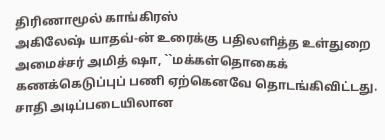திரிணாமூல் காங்கிரஸ்
அகிலேஷ் யாதவ்-ன் உரைக்கு பதிலளித்த உள்துறை அமைச்சர் அமித் ஷா, ``மக்கள்தொகைக் கணக்கெடுப்புப் பணி ஏற்கெனவே தொடங்கிவிட்டது. சாதி அடிப்படையிலான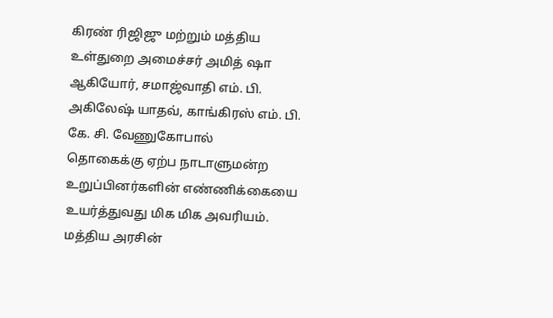கிரண் ரிஜிஜு மற்றும் மத்திய உள்துறை அமைச்சர் அமித் ஷா ஆகியோர், சமாஜ்வாதி எம். பி. அகிலேஷ் யாதவ், காங்கிரஸ் எம். பி. கே. சி. வேணுகோபால்
தொகைக்கு ஏற்ப நாடாளுமன்ற உறுப்பினர்களின் எண்ணிக்கையை உயர்த்துவது மிக மிக அவரியம். மத்திய அரசின்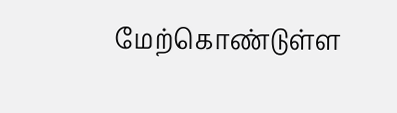மேற்கொண்டுள்ள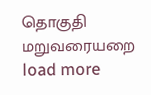தொகுதி மறுவரையறை
load more